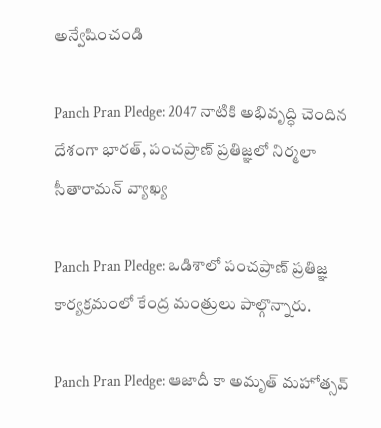అన్వేషించండి

Panch Pran Pledge: 2047 నాటికి అభివృద్ధి చెందిన దేశంగా భారత్, పంచప్రాణ్ ప్రతిజ్ఞలో నిర్మలా సీతారామన్ వ్యాఖ్య

Panch Pran Pledge: ఒడిశాలో పంచప్రాణ్ ప్రతిజ్ఞ కార్యక్రమంలో కేంద్ర మంత్రులు పాల్గొన్నారు.

Panch Pran Pledge: ఆజాదీ కా అమృత్ మహోత్సవ్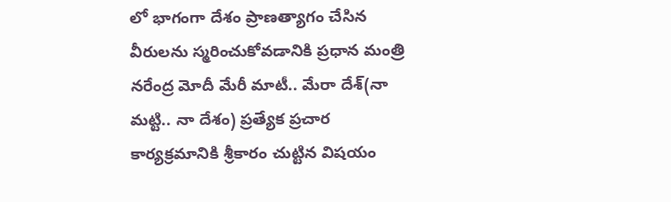లో భాగంగా దేశం ప్రాణత్యాగం చేసిన వీరులను స్మరించుకోవడానికి ప్రధాన మంత్రి నరేంద్ర మోదీ మేరీ మాటీ.. మేరా దేశ్(నా మట్టి.. నా దేశం) ప్రత్యేక ప్రచార కార్యక్రమానికి శ్రీకారం చుట్టిన విషయం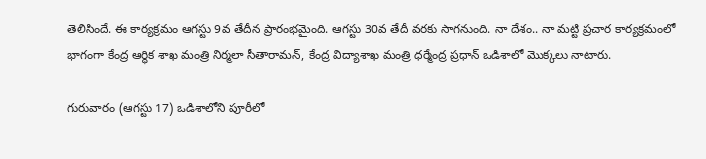తెలిసిందే. ఈ కార్యక్రమం ఆగస్టు 9వ తేదీన ప్రారంభమైంది. ఆగస్టు 30వ తేదీ వరకు సాగనుంది. నా దేశం.. నా మట్టి ప్రచార కార్యక్రమంలో భాగంగా కేంద్ర ఆర్థిక శాఖ మంత్రి నిర్మలా సీతారామన్, కేంద్ర విద్యాశాఖ మంత్రి ధర్మేంద్ర ప్రధాన్ ఒడిశాలో మొక్కలు నాటారు.

గురువారం (ఆగస్టు 17) ఒడిశాలోని పూరీలో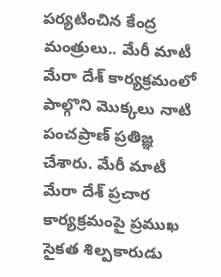పర్యటించిన కేంద్ర మంత్రులు.. మేరీ మాటీ మేరా దేశ్ కార్యక్రమంలో పాల్గొని మొక్కలు నాటి పంచప్రాణ్ ప్రతిజ్ఞ చేశారు. మేరీ మాటీ మేరా దేశ్ ప్రచార కార్యక్రమంపై ప్రముఖ సైకత శిల్పకారుడు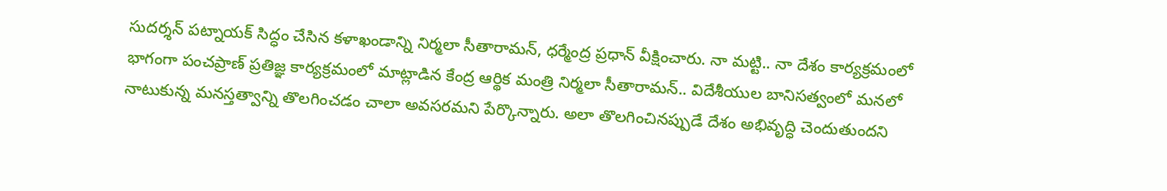సుదర్శన్ పట్నాయక్ సిద్ధం చేసిన కళాఖండాన్ని నిర్మలా సీతారామన్, ధర్మేంద్ర ప్రధాన్ వీక్షించారు. నా మట్టి.. నా దేశం కార్యక్రమంలో భాగంగా పంచప్రాణ్ ప్రతిజ్ఞ కార్యక్రమంలో మాట్లాడిన కేంద్ర ఆర్థిక మంత్రి నిర్మలా సీతారామన్.. విదేశీయుల బానిసత్వంలో మనలో నాటుకున్న మనస్తత్వాన్ని తొలగించడం చాలా అవసరమని పేర్కొన్నారు. అలా తొలగించినప్పుడే దేశం అభివృద్ధి చెందుతుందని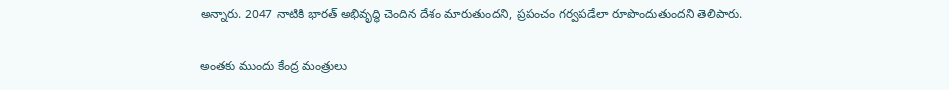అన్నారు. 2047 నాటికి భారత్ అభివృద్ధి చెందిన దేశం మారుతుందని, ప్రపంచం గర్వపడేలా రూపొందుతుందని తెలిపారు.

అంతకు ముందు కేంద్ర మంత్రులు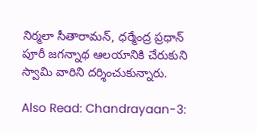నిర్మలా సీతారామన్, ధర్మేంద్ర ప్రధాన్ పూరీ జగన్నాథ ఆలయానికి చేరుకుని స్వామి వారిని దర్శించుకున్నారు.

Also Read: Chandrayaan-3: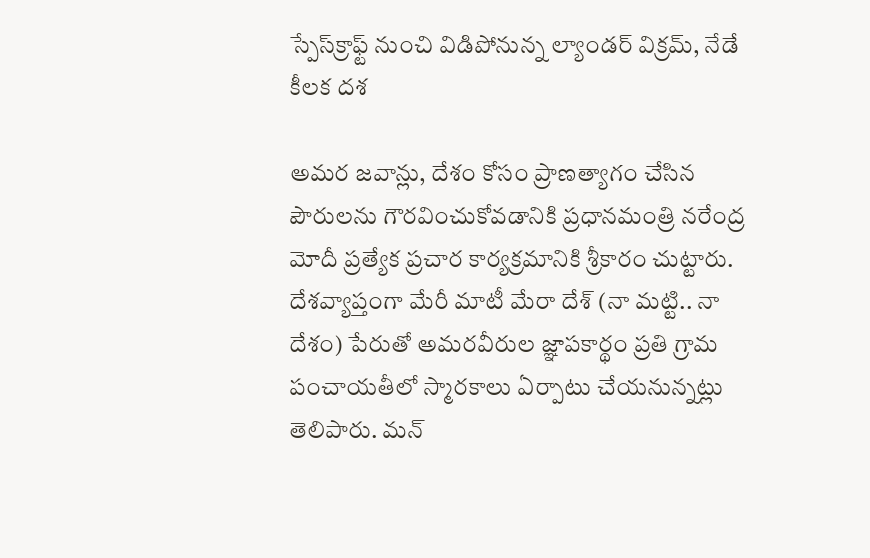స్పేస్‌క్రాఫ్ట్‌ నుంచి విడిపోనున్న ల్యాండర్ విక్రమ్, నేడే కీలక దశ

అమర జవాన్లు, దేశం కోసం ప్రాణత్యాగం చేసిన పౌరులను గౌరవించుకోవడానికి ప్రధానమంత్రి నరేంద్ర మోదీ ప్రత్యేక ప్రచార కార్యక్రమానికి శ్రీకారం చుట్టారు. దేశవ్యాప్తంగా మేరీ మాటీ మేరా దేశ్ (నా మట్టి.. నా దేశం) పేరుతో అమరవీరుల జ్ఞాపకార్థం ప్రతి గ్రామ పంచాయతీలో స్మారకాలు ఏర్పాటు చేయనున్నట్లు తెలిపారు. మన్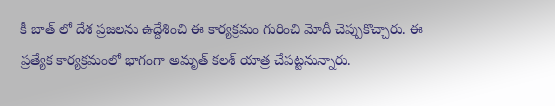కీ బాత్ లో దేశ ప్రజలను ఉద్దేశించి ఈ కార్యక్రమం గురించి మోదీ చెప్పుకొచ్చారు. ఈ ప్రత్యేక కార్యక్రమంలో భాగంగా అమృత్ కలశ్ యాత్ర చేపట్టనున్నారు.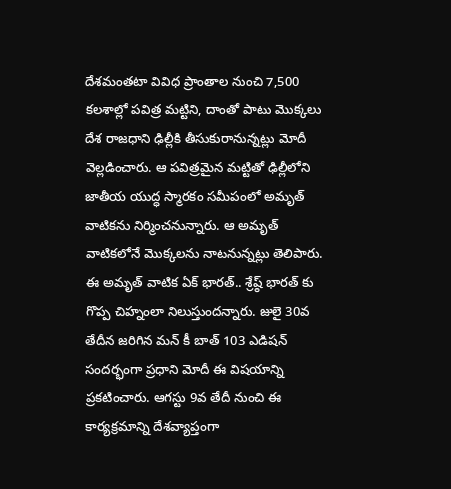దేశమంతటా వివిధ ప్రాంతాల నుంచి 7,500 కలశాల్లో పవిత్ర మట్టిని, దాంతో పాటు మొక్కలు దేశ రాజధాని ఢిల్లీకి తీసుకురానున్నట్లు మోదీ వెల్లడించారు. ఆ పవిత్రమైన మట్టితో ఢిల్లీలోని జాతీయ యుద్ధ స్మారకం సమీపంలో అమృత్ వాటికను నిర్మించనున్నారు. ఆ అమృత్ వాటికలోనే మొక్కలను నాటనున్నట్లు తెలిపారు. ఈ అమృత్ వాటిక ఏక్ భారత్.. శ్రేష్ఠ్ భారత్ కు గొప్ప చిహ్నంలా నిలుస్తుందన్నారు. జులై 30వ తేదీన జరిగిన మన్ కీ బాత్ 103 ఎడిషన్ సందర్భంగా ప్రధాని మోదీ ఈ విషయాన్ని ప్రకటించారు. ఆగస్టు 9వ తేదీ నుంచి ఈ కార్యక్రమాన్ని దేశవ్యాప్తంగా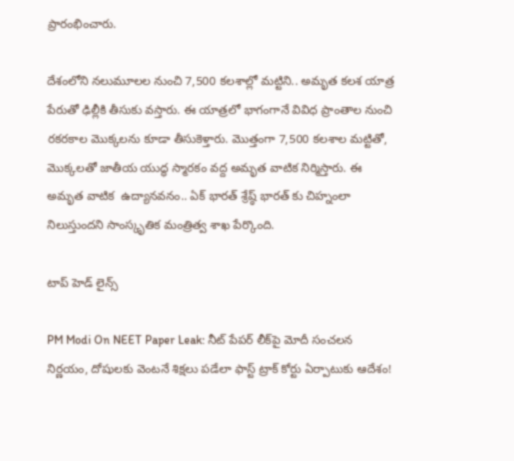ప్రారంభించారు.

దేశంలోని నలుమూలల నుంచి 7,500 కలశాల్లో మట్టిని.. అమృత కలశ యాత్ర పేరుతో ఢిల్లీకి తీసుకు వస్తారు. ఈ యాత్రలో భాగంగానే వివిధ ప్రాంతాల నుంచి రకరకాల మొక్కలను కూడా తీసుకెళ్తారు. మొత్తంగా 7,500 కలశాల మట్టితో, మొక్కలతో జాతీయ యుద్ధ స్మారకం వద్ద అమృత వాటిక నిర్మిస్తారు. ఈ అమృత వాటిక  ఉద్యానవనం.. ఏక్ భారత్ శ్రేష్ఠ్ భారత్ కు చిహ్నంలా నిలుస్తుందని సాంస్కృతిక మంత్రిత్వ శాఖ పేర్కొంది.

టాప్ హెడ్ లైన్స్

PM Modi On NEET Paper Leak: నీట్ పేపర్ లీక్‌పై మోదీ సంచలన నిర్ణయం, దోషులకు వెంటనే శిక్షలు పడేలా ఫాస్ట్ ట్రాక్ కోర్టు ఏర్పాటుకు ఆదేశం!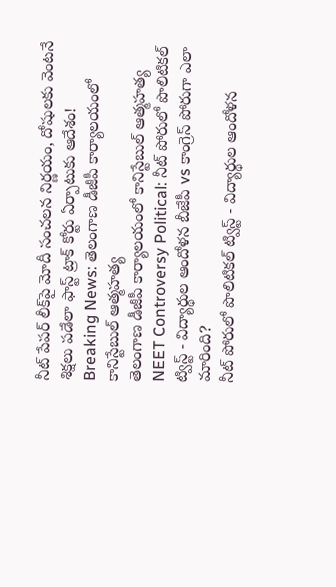నీట్ పేపర్ లీక్‌పై మోదీ సంచలన నిర్ణయం, దోషులకు వెంటనే శిక్షలు పడేలా ఫాస్ట్ ట్రాక్ కోర్టు ఏర్పాటుకు ఆదేశం!
Breaking News: తెలంగాణ డీజీపీ కార్యాలయంలో కానిస్టేబుల్ ఆత్మహత్య
తెలంగాణ డీజీపీ కార్యాలయంలో కానిస్టేబుల్ ఆత్మహత్య
NEET Controversy Political: నీట్ పోరులో పొలిటికల్ ట్విస్ట్ - విద్యార్థుల ఆందోళన బీజేపీ vs కాంగ్రెస్ పోరుగా ఎలా మారింది?
నీట్ పోరులో పొలిటికల్ ట్విస్ట్ - విద్యార్థుల ఆందోళన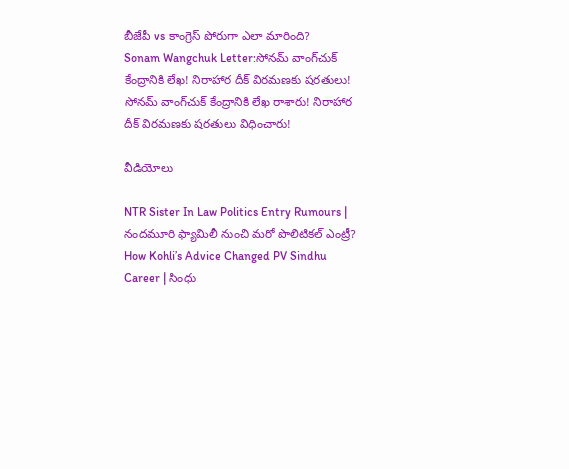బీజేపీ vs కాంగ్రెస్ పోరుగా ఎలా మారింది?
Sonam Wangchuk Letter:సోనమ్‌ వాంగ్‌చుక్‌ కేంద్రానికి లేఖ! నిరాహార దీక్ విరమణకు షరతులు!
సోనమ్‌ వాంగ్‌చుక్‌ కేంద్రానికి లేఖ రాశారు! నిరాహార దీక్ విరమణకు షరతులు విధించారు!

వీడియోలు

NTR Sister In Law Politics Entry Rumours | నందమూరి ఫ్యామిలీ నుంచి మరో పొలిటికల్ ఎంట్రీ?
How Kohli’s Advice Changed PV Sindhu Career | సింధు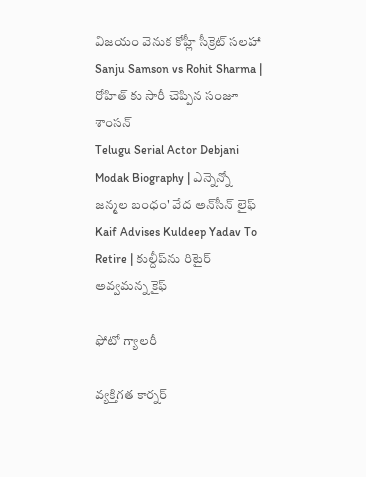విజయం వెనుక కోహ్లీ సీక్రెట్ సలహా
Sanju Samson vs Rohit Sharma | రోహిత్ కు సారీ చెప్పిన సంజూ శాంస‌న్
Telugu Serial Actor Debjani Modak Biography | ఎన్నెన్నో జన్మల బంధం' వేద అన్‌సీన్ లైఫ్
Kaif Advises Kuldeep Yadav To Retire | కుల్దీప్‌ను రిటైర్ అవ్వమన్న కైఫ్

ఫోటో గ్యాలరీ

వ్యక్తిగత కార్నర్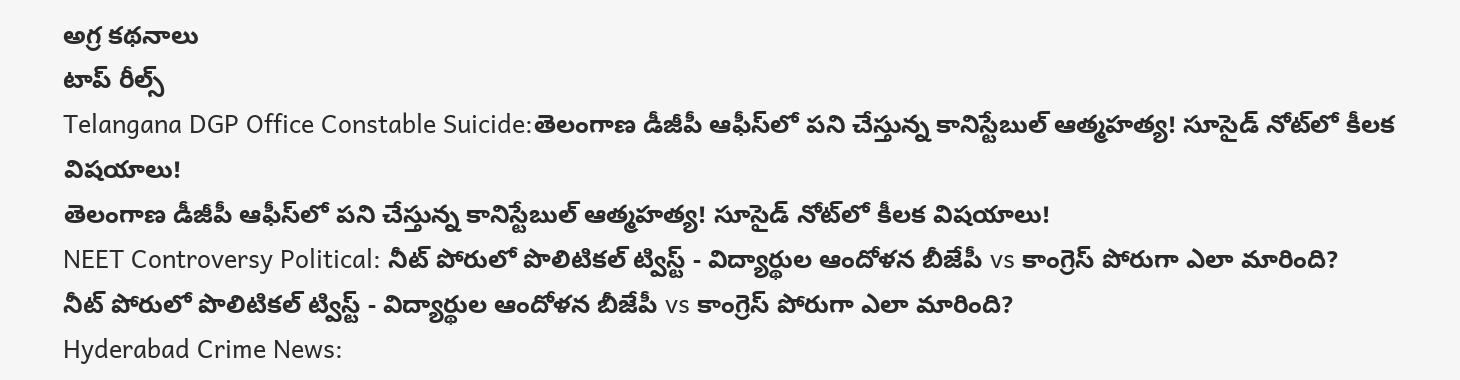అగ్ర కథనాలు
టాప్ రీల్స్
Telangana DGP Office Constable Suicide:తెలంగాణ డీజీపీ ఆఫీస్‌లో పని చేస్తున్న కానిస్టేబుల్ ఆత్మహత్య! సూసైడ్‌ నోట్‌లో కీలక విషయాలు!
తెలంగాణ డీజీపీ ఆఫీస్‌లో పని చేస్తున్న కానిస్టేబుల్ ఆత్మహత్య! సూసైడ్‌ నోట్‌లో కీలక విషయాలు!
NEET Controversy Political: నీట్ పోరులో పొలిటికల్ ట్విస్ట్ - విద్యార్థుల ఆందోళన బీజేపీ vs కాంగ్రెస్ పోరుగా ఎలా మారింది?
నీట్ పోరులో పొలిటికల్ ట్విస్ట్ - విద్యార్థుల ఆందోళన బీజేపీ vs కాంగ్రెస్ పోరుగా ఎలా మారింది?
Hyderabad Crime News: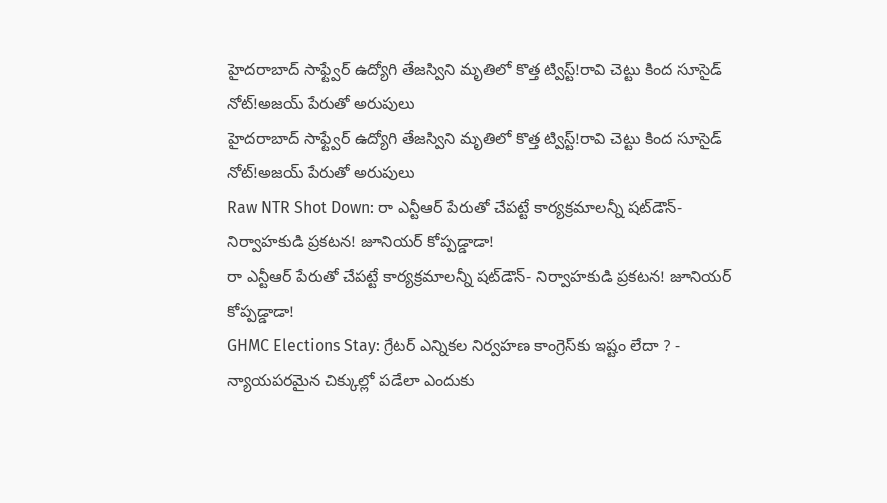హైదరాబాద్‌ సాఫ్ట్వేర్ ఉద్యోగి తేజస్విని మృతిలో కొత్త ట్విస్ట్!రావి చెట్టు కింద సూసైడ్ నోట్!అజయ్ పేరుతో అరుపులు
హైదరాబాద్‌ సాఫ్ట్వేర్ ఉద్యోగి తేజస్విని మృతిలో కొత్త ట్విస్ట్!రావి చెట్టు కింద సూసైడ్ నోట్!అజయ్ పేరుతో అరుపులు
Raw NTR Shot Down: రా ఎన్టీఆర్‌ పేరుతో చేపట్టే కార్యక్రమాలన్నీ షట్‌డౌన్- నిర్వాహకుడి ప్రకటన! జూనియర్‌ కోప్పడ్డాడా!
రా ఎన్టీఆర్‌ పేరుతో చేపట్టే కార్యక్రమాలన్నీ షట్‌డౌన్- నిర్వాహకుడి ప్రకటన! జూనియర్‌ కోప్పడ్డాడా!
GHMC Elections Stay: గ్రేటర్ ఎన్నికల నిర్వహణ కాంగ్రెస్‌కు ఇష్టం లేదా ? - న్యాయపరమైన చిక్కుల్లో పడేలా ఎందుకు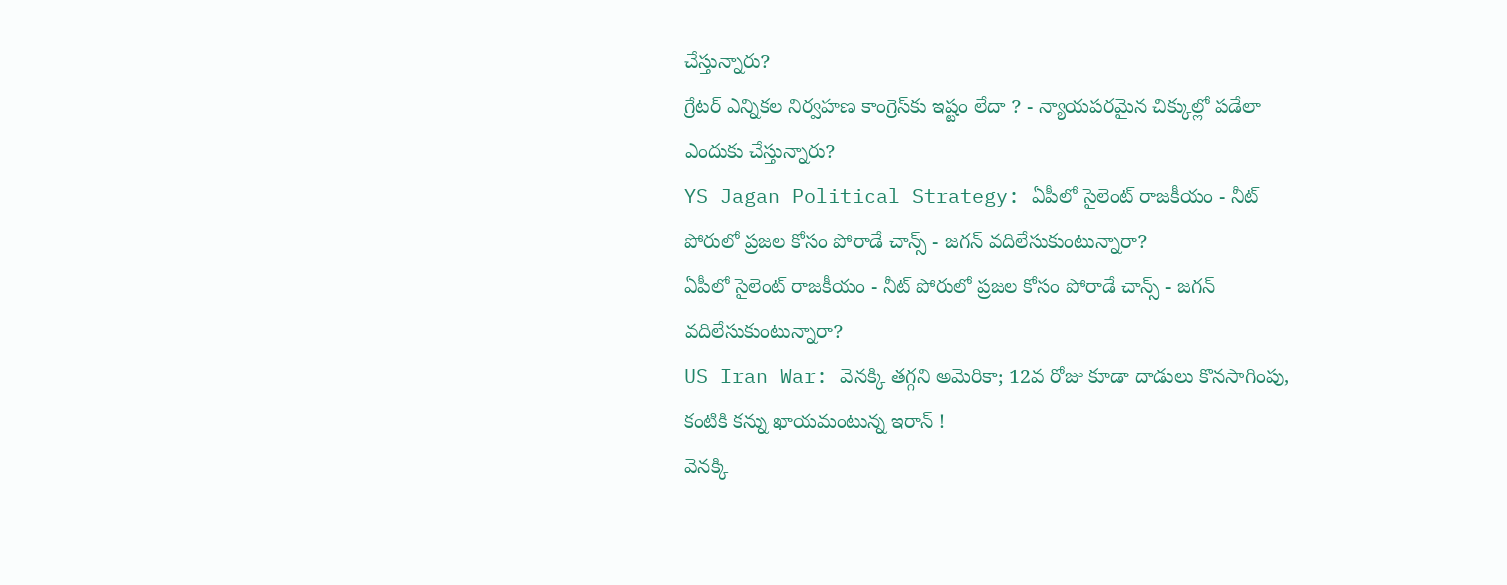చేస్తున్నారు?
గ్రేటర్ ఎన్నికల నిర్వహణ కాంగ్రెస్‌కు ఇష్టం లేదా ? - న్యాయపరమైన చిక్కుల్లో పడేలా ఎందుకు చేస్తున్నారు?
YS Jagan Political Strategy: ఏపీలో సైలెంట్ రాజకీయం - నీట్ పోరులో ప్రజల కోసం పోరాడే చాన్స్ - జగన్ వదిలేసుకుంటున్నారా?
ఏపీలో సైలెంట్ రాజకీయం - నీట్ పోరులో ప్రజల కోసం పోరాడే చాన్స్ - జగన్ వదిలేసుకుంటున్నారా?
US Iran War: వెనక్కి తగ్గని అమెరికా; 12వ రోజు కూడా దాడులు కొనసాగింపు, కంటికి కన్ను ఖాయమంటున్న ఇరాన్ !
వెనక్కి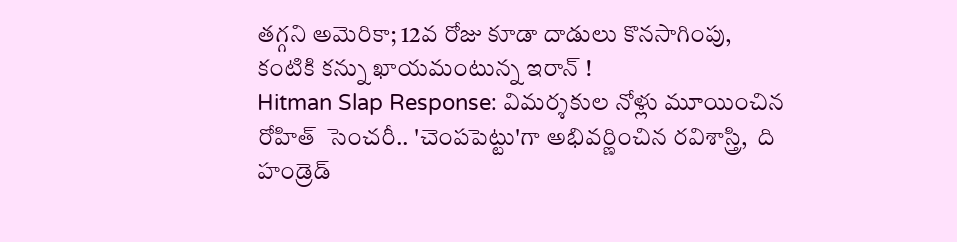తగ్గని అమెరికా; 12వ రోజు కూడా దాడులు కొనసాగింపు, కంటికి కన్ను ఖాయమంటున్న ఇరాన్ !
Hitman Slap Response: విమర్శకుల నోళ్లు మూయించిన రోహిత్  సెంచరీ.. 'చెంపపెట్టు'గా అభివర్ణించిన రవిశాస్త్రి,  ది హండ్రెడ్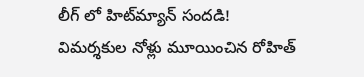లీగ్ లో హిట్‌మ్యాన్ సందడి!
విమర్శకుల నోళ్లు మూయించిన రోహిత్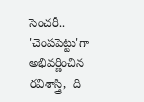సెంచరీ.. 'చెంపపెట్టు'గా అభివర్ణించిన రవిశాస్త్రి,  ది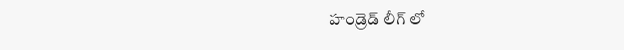హండ్రెడ్ లీగ్ లో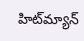హిట్‌మ్యాన్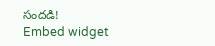సందడి!
Embed widget